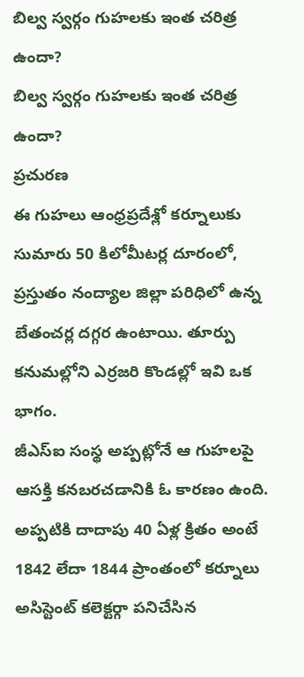బిల్వ స్వర్గం గుహలకు ఇంత చరిత్ర ఉందా?
బిల్వ స్వర్గం గుహలకు ఇంత చరిత్ర ఉందా?
ప్రచురణ
ఈ గుహలు ఆంధ్రప్రదేశ్లో కర్నూలుకు సుమారు 50 కిలోమీటర్ల దూరంలో, ప్రస్తుతం నంద్యాల జిల్లా పరిధిలో ఉన్న బేతంచర్ల దగ్గర ఉంటాయి. తూర్పు కనుమల్లోని ఎర్రజరి కొండల్లో ఇవి ఒక భాగం.
జీఎస్ఐ సంస్థ అప్పట్లోనే ఆ గుహలపై ఆసక్తి కనబరచడానికి ఓ కారణం ఉంది.
అప్పటికి దాదాపు 40 ఏళ్ల క్రితం అంటే 1842 లేదా 1844 ప్రాంతంలో కర్నూలు అసిస్టెంట్ కలెక్టర్గా పనిచేసిన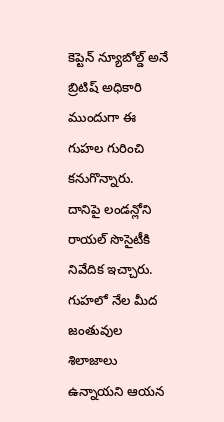కెప్టెన్ న్యూబోల్డ్ అనే బ్రిటిష్ అధికారి ముందుగా ఈ గుహల గురించి కనుగొన్నారు.
దానిపై లండన్లోని రాయల్ సొసైటీకి నివేదిక ఇచ్చారు. గుహలో నేల మీద జంతువుల శిలాజాలు ఉన్నాయని ఆయన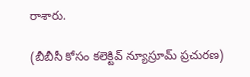రాశారు.

(బీబీసీ కోసం కలెక్టివ్ న్యూస్రూమ్ ప్రచురణ)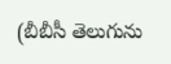(బీబీసీ తెలుగును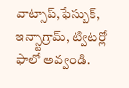వాట్సాప్,ఫేస్బుక్, ఇన్స్టాగ్రామ్, ట్విటర్లో ఫాలో అవ్వండి.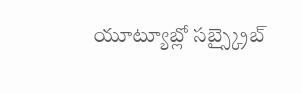యూట్యూబ్లో సబ్స్క్రైబ్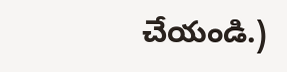చేయండి.)